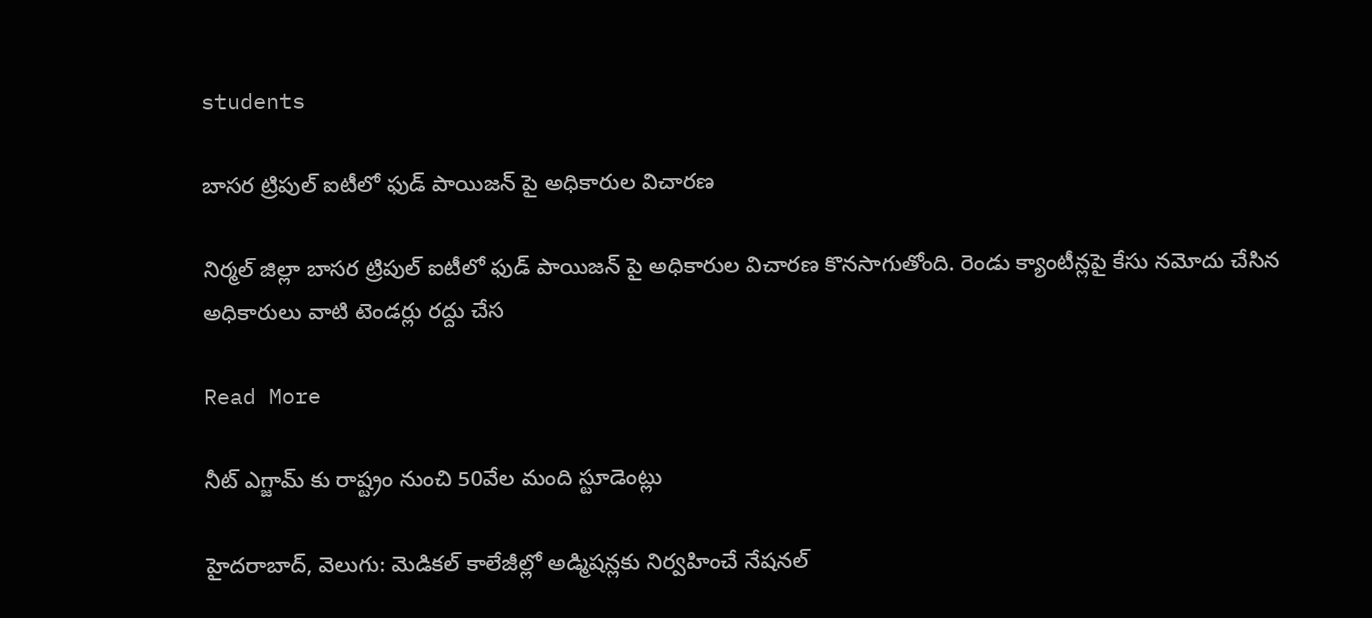students

బాసర ట్రిపుల్ ఐటీలో ఫుడ్ పాయిజన్ పై అధికారుల విచారణ

నిర్మల్ జిల్లా బాసర ట్రిపుల్ ఐటీలో ఫుడ్ పాయిజన్ పై అధికారుల విచారణ కొనసాగుతోంది. రెండు క్యాంటీన్లపై కేసు నమోదు చేసిన అధికారులు వాటి టెండర్లు రద్దు చేస

Read More

నీట్ ఎగ్జామ్ కు రాష్ట్రం నుంచి 50వేల మంది స్టూడెంట్లు

హైదరాబాద్‌‌, వెలుగు: మెడికల్ కాలేజీల్లో అడ్మిషన్లకు నిర్వహించే నేషనల్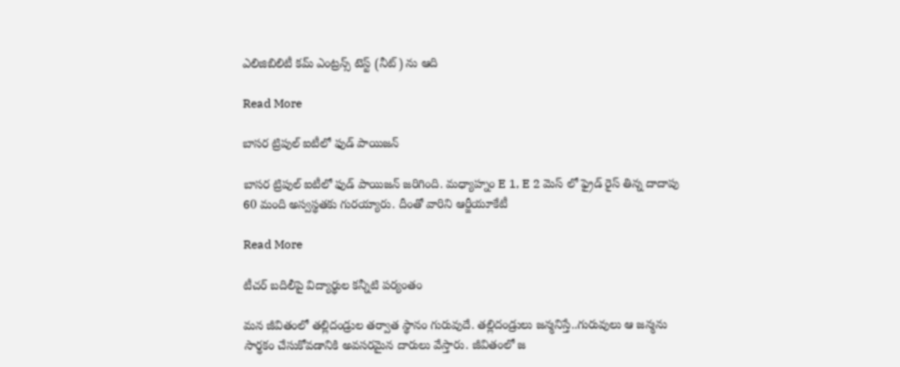ఎలిజిబిలిటీ కమ్ ఎంట్రన్స్ టెస్ట్‌‌ (నీట్‌‌) ను ఆది

Read More

బాసర ట్రిపుల్ ఐటీలో ఫుడ్ పాయిజన్

బాసర ట్రిపుల్ ఐటీలో ఫుడ్ పాయిజన్ జరిగింది. మధ్యాహ్నం E 1, E 2 మెస్ లో ఫ్రైడ్ రైస్ తిన్న దాదాపు 60 మంది అస్వస్థతకు గురయ్యారు. దీంతో వారిని ఆర్జీయూకేటీ

Read More

టీచర్ బదిలీపై విద్యార్థుల కన్నీటి పర్యంతం

మన జీవితంలో తల్లిదండ్రుల తర్వాత స్థానం గురువుదే. తల్లిదండ్రులు జన్మనిస్తే..గురువులు ఆ జన్మను సార్థకం చేసుకోవడానికి అవసరమైన దారులు వేస్తారు. జీవితంలో జ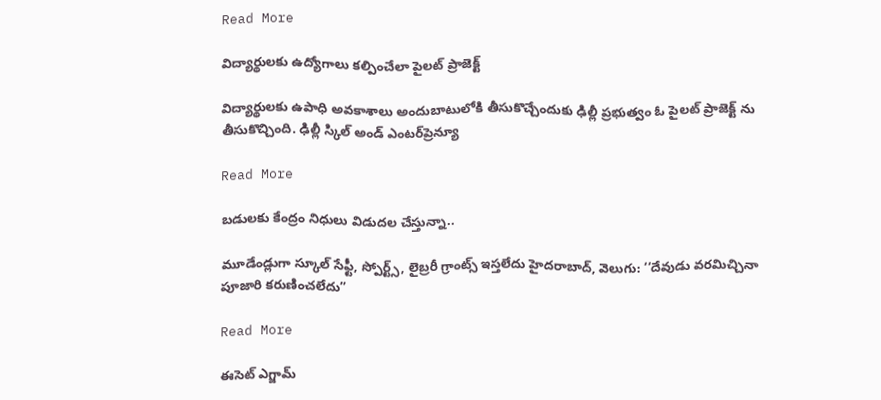Read More

విద్యార్థులకు ఉద్యోగాలు కల్పించేలా పైలట్ ప్రాజెక్ట్

విద్యార్థులకు ఉపాధి అవకాశాలు అందుబాటులోకి తీసుకొచ్చేందుకు ఢిల్లీ ప్రభుత్వం ఓ పైలట్ ప్రాజెక్ట్ ను తీసుకొచ్చింది. ఢిల్లీ స్కిల్ అండ్ ఎంటర్‌ప్రెన్యూ

Read More

బడులకు కేంద్రం నిధులు విడుదల చేస్తున్నా..

మూడేండ్లుగా స్కూల్ సేఫ్టీ, స్పోర్ట్స్, లైబ్రరీ గ్రాంట్స్ ఇస్తలేదు హైదరాబాద్, వెలుగు: ‘‘దేవుడు వరమిచ్చినా పూజారి కరుణించలేదు”

Read More

ఈసెట్ ఎగ్జామ్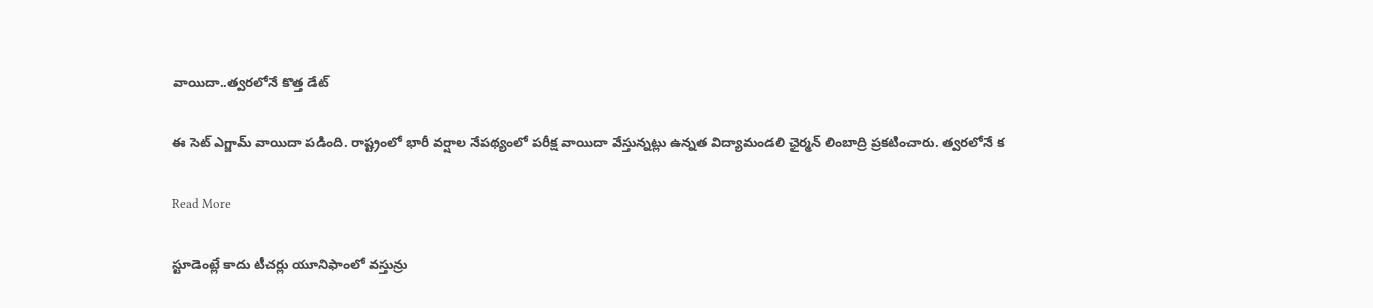వాయిదా..త్వరలోనే కొత్త డేట్

ఈ సెట్ ఎగ్జామ్ వాయిదా పడింది. రాష్ట్రంలో భారీ వర్షాల నేపథ్యంలో పరీక్ష వాయిదా వేస్తున్నట్లు ఉన్నత విద్యామండలి ఛైర్మన్ లింబాద్రి ప్రకటించారు. త్వరలోనే క

Read More

స్టూడెంట్లే కాదు టీచర్లు యూనిఫాంలో వస్తున్రు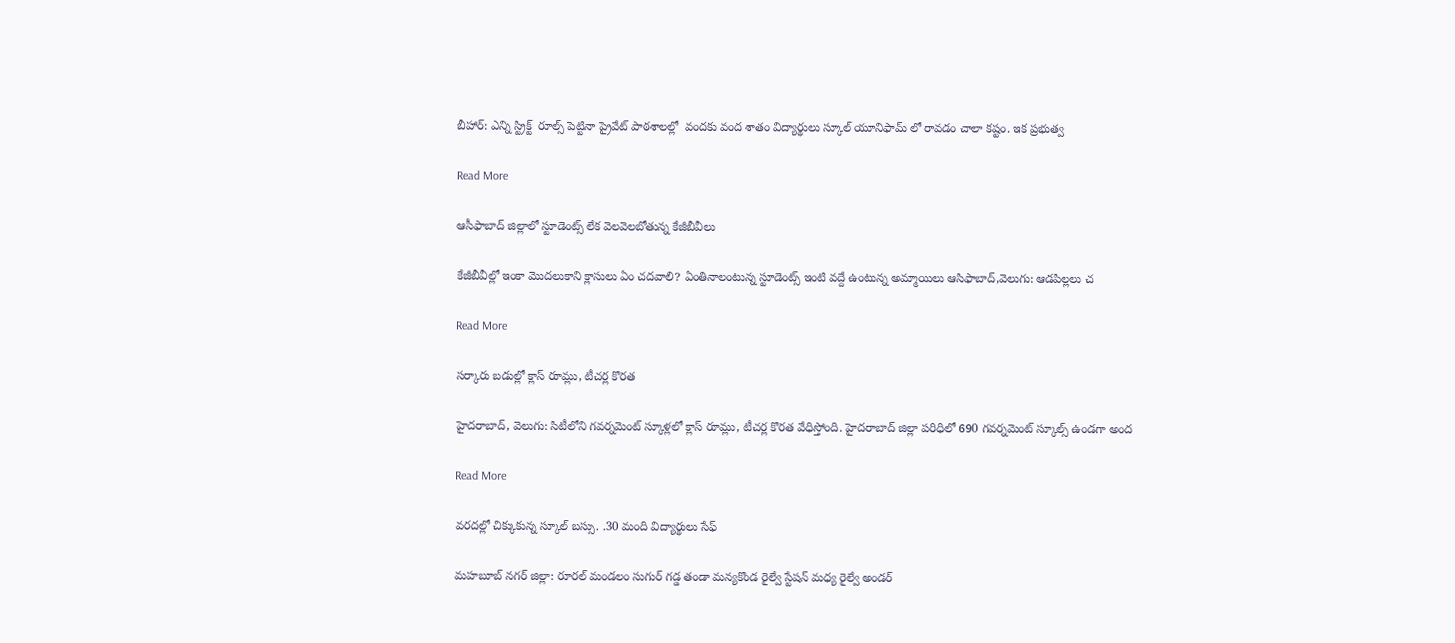బీహార్: ఎన్ని స్ట్రిక్ట్  రూల్స్ పెట్టినా ప్రైవేట్ పాఠశాలల్లో  వందకు వంద శాతం విద్యార్థులు స్కూల్ యూనిఫామ్ లో రావడం చాలా కష్టం. ఇక ప్రభుత్వ

Read More

ఆసీఫాబాద్ జిల్లాలో స్టూడెంట్స్ లేక వెలవెలబోతున్న కేజీబీవీలు

కేజీబీవీల్లో ఇంకా మొదలుకాని క్లాసులు ఏం చదవాలి? ఏంతినాలంటున్న స్టూడెంట్స్ ఇంటి వద్దే ఉంటున్న అమ్మాయిలు ఆసిఫాబాద్,వెలుగు: ఆడపిల్లలు చ

Read More

సర్కారు బడుల్లో క్లాస్ రూమ్లు, టీచర్ల కొరత

హైదరాబాద్, వెలుగు: సిటీలోని గవర్నమెంట్ స్కూళ్లలో క్లాస్ రూమ్లు, టీచర్ల కొరత వేధిస్తోంది. హైదరాబాద్ జిల్లా పరిధిలో 690 గవర్నమెంట్ స్కూల్స్ ఉండగా అంద

Read More

వరదల్లో చిక్కుకున్న స్కూల్ బస్సు. .30 మంది విద్యార్థులు సేఫ్

మహబూబ్ నగర్ జిల్లా: రూరల్ మండలం సుగుర్ గడ్డ తండా మన్యకొండ రైల్వే స్టేషన్ మధ్య రైల్వే అండర్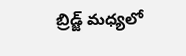బ్రిడ్జ్ మధ్యలో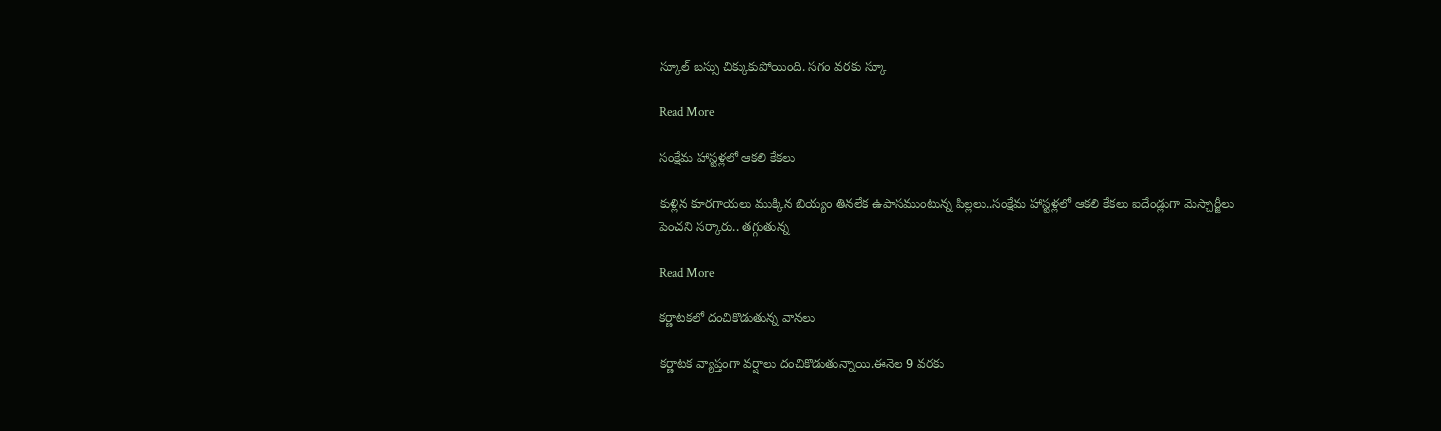స్కూల్ బస్సు చిక్కుకుపోయింది. సగం వరకు స్కూ

Read More

సంక్షేమ హాస్టళ్లలో ఆకలి కేకలు

కుళ్లిన కూరగాయలు ముక్కిన బియ్యం తినలేక ఉపాసముంటున్న పిల్లలు..సంక్షేమ హాస్టళ్లలో ఆకలి కేకలు ఐదేండ్లుగా మెస్చార్జీలు పెంచని సర్కారు.. తగ్గుతున్న

Read More

కర్ణాటకలో దంచికొడుతున్న వానలు

కర్ణాటక వ్యాప్తంగా వర్షాలు దంచికొడుతున్నాయి.ఈనెల 9 వరకు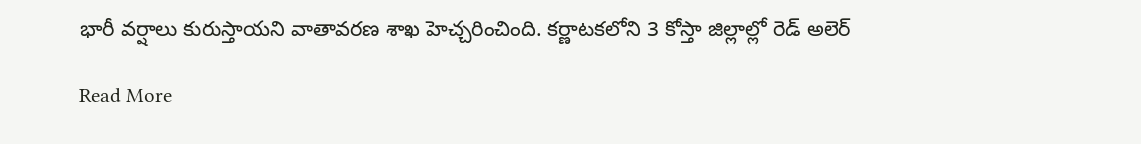భారీ వర్షాలు కురుస్తాయని వాతావరణ శాఖ హెచ్చరించింది. కర్ణాటకలోని 3 కోస్తా జిల్లాల్లో రెడ్ అలెర్

Read More